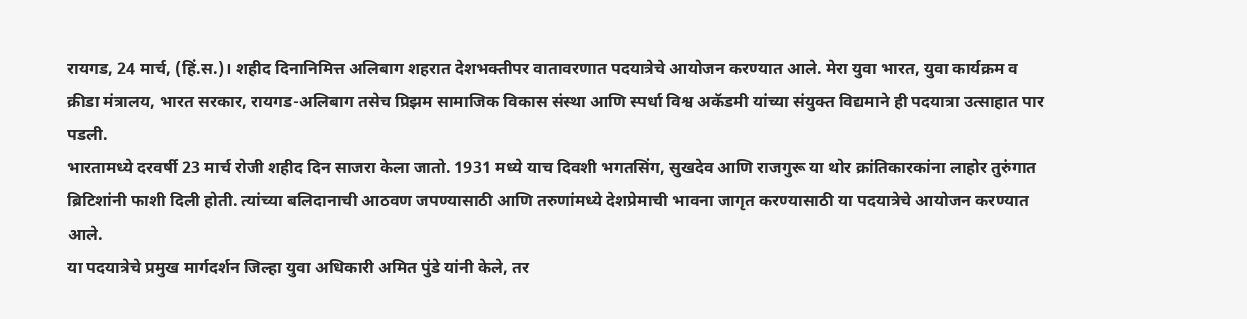रायगड, 24 मार्च, (हिं.स.)। शहीद दिनानिमित्त अलिबाग शहरात देशभक्तीपर वातावरणात पदयात्रेचे आयोजन करण्यात आले. मेरा युवा भारत, युवा कार्यक्रम व क्रीडा मंत्रालय, भारत सरकार, रायगड-अलिबाग तसेच प्रिझम सामाजिक विकास संस्था आणि स्पर्धा विश्व अकॅडमी यांच्या संयुक्त विद्यमाने ही पदयात्रा उत्साहात पार पडली.
भारतामध्ये दरवर्षी 23 मार्च रोजी शहीद दिन साजरा केला जातो. 1931 मध्ये याच दिवशी भगतसिंग, सुखदेव आणि राजगुरू या थोर क्रांतिकारकांना लाहोर तुरुंगात ब्रिटिशांनी फाशी दिली होती. त्यांच्या बलिदानाची आठवण जपण्यासाठी आणि तरुणांमध्ये देशप्रेमाची भावना जागृत करण्यासाठी या पदयात्रेचे आयोजन करण्यात आले.
या पदयात्रेचे प्रमुख मार्गदर्शन जिल्हा युवा अधिकारी अमित पुंडे यांनी केले, तर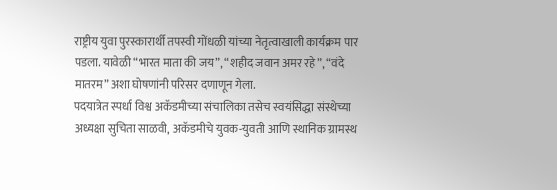राष्ट्रीय युवा पुरस्कारार्थी तपस्वी गोंधळी यांच्या नेतृत्वाखाली कार्यक्रम पार पडला. यावेळी “भारत माता की जय”, “शहीद जवान अमर रहे”, “वंदे मातरम” अशा घोषणांनी परिसर दणाणून गेला.
पदयात्रेत स्पर्धा विश्व अकॅडमीच्या संचालिका तसेच स्वयंसिद्धा संस्थेच्या अध्यक्षा सुचिता साळवी, अकॅडमीचे युवक-युवती आणि स्थानिक ग्रामस्थ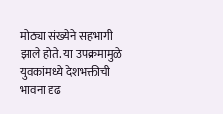मोठ्या संख्येने सहभागी झाले होते. या उपक्रमामुळे युवकांमध्ये देशभक्तीची भावना दृढ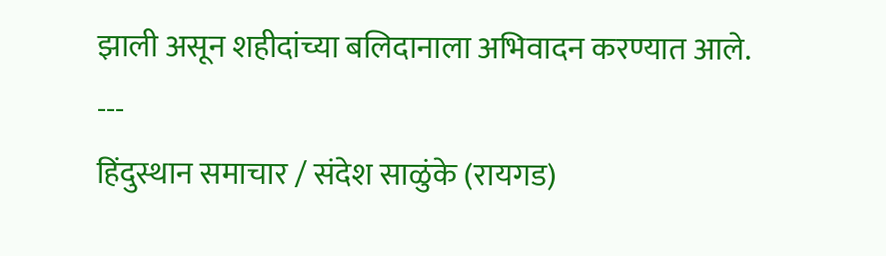झाली असून शहीदांच्या बलिदानाला अभिवादन करण्यात आले.
---
हिंदुस्थान समाचार / संदेश साळुंके (रायगड)